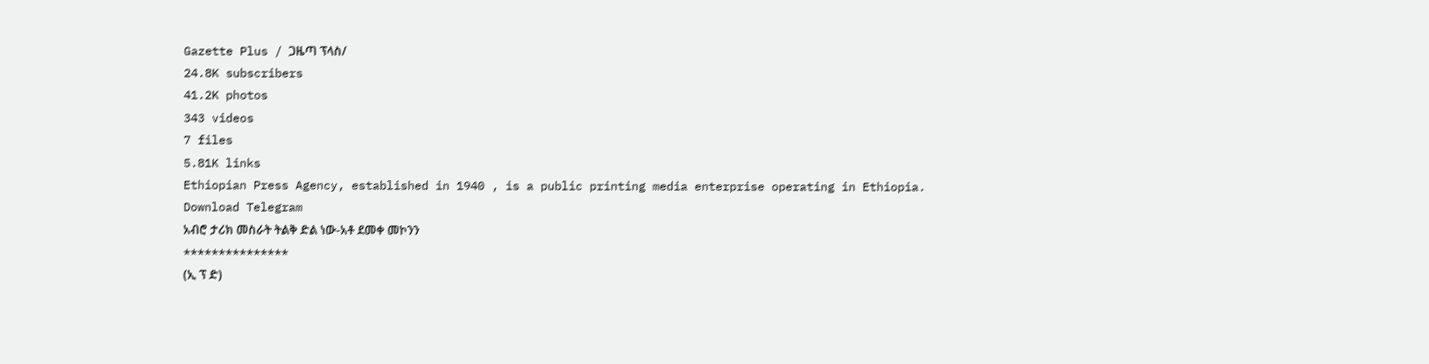Gazette Plus / ጋዜጣ ፕላስ/
24.8K subscribers
41.2K photos
343 videos
7 files
5.81K links
Ethiopian Press Agency, established in 1940 , is a public printing media enterprise operating in Ethiopia.
Download Telegram
አብሮ ታሪክ መስራት ትልቅ ድል ነው-አቶ ደመቀ መኮንን
***************
(ኢ ፕ ድ)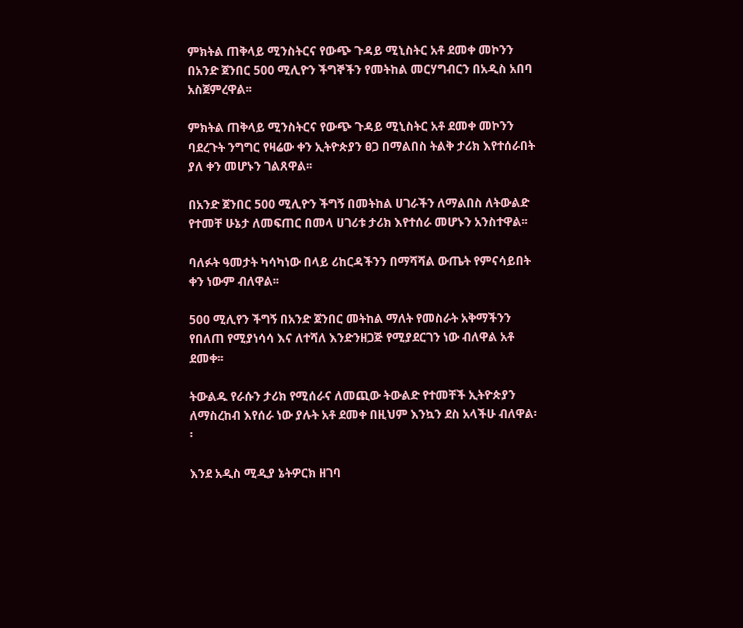ምክትል ጠቅላይ ሚንስትርና የውጭ ጉዳይ ሚኒስትር አቶ ደመቀ መኮንን በአንድ ጀንበር 500 ሚሊዮን ችግኞችን የመትከል መርሃግብርን በአዲስ አበባ አስጀምረዋል፡፡

ምክትል ጠቅላይ ሚንስትርና የውጭ ጉዳይ ሚኒስትር አቶ ደመቀ መኮንን ባደረጉት ንግግር የዛሬው ቀን ኢትዮጵያን ፀጋ በማልበስ ትልቅ ታሪክ እየተሰራበት ያለ ቀን መሆኑን ገልጸዋል፡፡

በአንድ ጀንበር 500 ሚሊዮን ችግኝ በመትከል ሀገራችን ለማልበስ ለትውልድ የተመቸ ሁኔታ ለመፍጠር በመላ ሀገሪቱ ታሪክ እየተሰራ መሆኑን አንስተዋል፡፡

ባለፉት ዓመታት ካሳካነው በላይ ሪከርዳችንን በማሻሻል ውጤት የምናሳይበት ቀን ነውም ብለዋል፡፡

500 ሚሊየን ችግኝ በአንድ ጀንበር መትከል ማለት የመስራት አቅማችንን የበለጠ የሚያነሳሳ እና ለተሻለ እንድንዘጋጅ የሚያደርገን ነው ብለዋል አቶ ደመቀ፡፡

ትውልዱ የራሱን ታሪክ የሚሰራና ለመጪው ትውልድ የተመቸች ኢትዮጵያን ለማስረከብ እየሰራ ነው ያሉት አቶ ደመቀ በዚህም እንኳን ደስ አላችሁ ብለዋል፡፡

እንደ አዲስ ሚዲያ ኔትዎርክ ዘገባ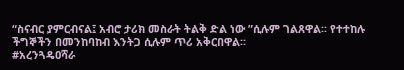“ስናብር ያምርብናል፤ አብሮ ታሪክ መስራት ትልቅ ድል ነው ”ሲሉም ገልጸዋል፡፡ የተተከሉ ችግኞችን በመንከባከብ እንትጋ ሲሉም ጥሪ አቅርበዋል፡፡
#አረንጓዴዐሻራ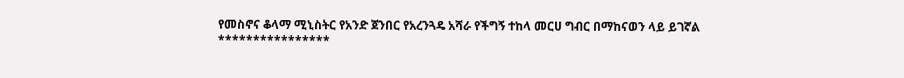የመስኖና ቆላማ ሚኒስትር የአንድ ጀንበር የአረንጓዴ አሻራ የችግኝ ተከላ መርሀ ግብር በማከናወን ላይ ይገኛል
****************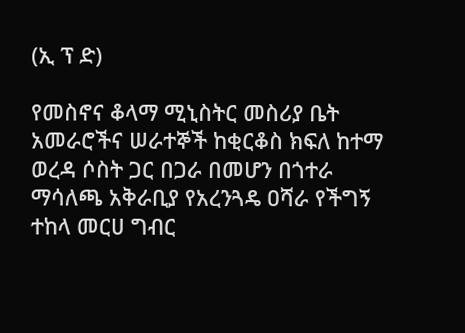(ኢ ፕ ድ)

የመስኖና ቆላማ ሚኒስትር መስሪያ ቤት አመራሮችና ሠራተኞች ከቂርቆስ ክፍለ ከተማ ወረዳ ሶስት ጋር በጋራ በመሆን በጎተራ ማሳለጫ አቅራቢያ የአረንጓዴ ዐሻራ የችግኝ ተከላ መርሀ ግብር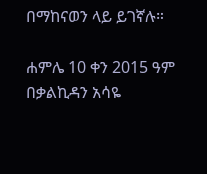በማከናወን ላይ ይገኛሉ።

ሐምሌ 10 ቀን 2015 ዓም
በቃልኪዳን አሳዬ